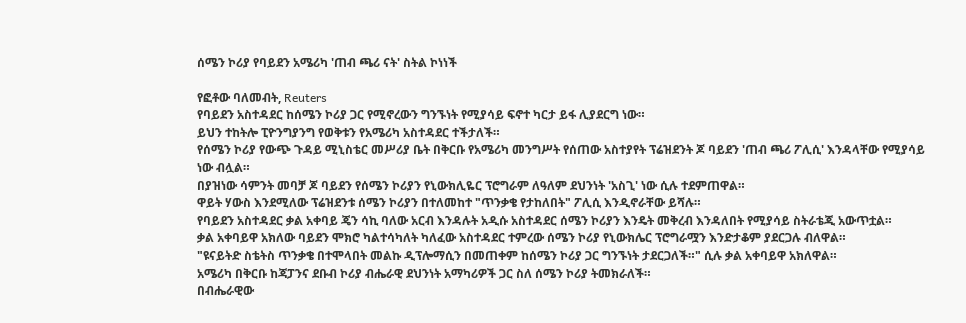ሰሜን ኮሪያ የባይደን አሜሪካ 'ጠብ ጫሪ ናት' ስትል ኮነነች

የፎቶው ባለመብት, Reuters
የባይደን አስተዳደር ከሰሜን ኮሪያ ጋር የሚኖረውን ግንኙነት የሚያሳይ ፍኖተ ካርታ ይፋ ሊያደርግ ነው።
ይህን ተከትሎ ፒዮንግያንግ የወቅቱን የአሜሪካ አስተዳደር ተችታለች።
የሰሜን ኮሪያ የውጭ ጉዳይ ሚኒስቴር መሥሪያ ቤት በቅርቡ የአሜሪካ መንግሥት የሰጠው አስተያየት ፕሬዝደንት ጆ ባይደን 'ጠብ ጫሪ ፖሊሲ' እንዳላቸው የሚያሳይ ነው ብሏል።
በያዝነው ሳምንት መባቻ ጆ ባይደን የሰሜን ኮሪያን የኒውክሊዬር ፕሮግራም ለዓለም ደህንነት 'አስጊ' ነው ሲሉ ተደምጠዋል።
ዋይት ሃውስ እንደሚለው ፕሬዝደንቱ ሰሜን ኮሪያን በተለመከተ "ጥንቃቄ የታከለበት" ፖሊሲ እንዲኖራቸው ይሻሉ።
የባይደን አስተዳደር ቃል አቀባይ ጄን ሳኪ ባለው አርብ እንዳሉት አዲሱ አስተዳደር ሰሜን ኮሪያን እንዴት መቅረብ እንዳለበት የሚያሳይ ስትራቴጂ አውጥቷል።
ቃል አቀባይዋ አክለው ባይደን ሞክሮ ካልተሳካለት ካለፈው አስተዳደር ተምረው ሰሜን ኮሪያ የኒውክሌር ፕሮግራሟን እንድታቆም ያደርጋሉ ብለዋል።
"ዩናይትድ ስቴትስ ጥንቃቄ በተሞላበት መልኩ ዲፕሎማሲን በመጠቀም ከሰሜን ኮሪያ ጋር ግንኙነት ታደርጋለች።" ሲሉ ቃል አቀባይዋ አክለዋል።
አሜሪካ በቅርቡ ከጃፓንና ደቡብ ኮሪያ ብሔራዊ ደህንነት አማካሪዎች ጋር ስለ ሰሜን ኮሪያ ትመክራለች።
በብሔራዊው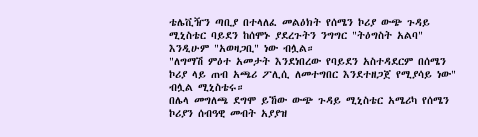ቴሌቪዥን ጣቢያ በተላለፈ መልዕክት የሰሜን ኮሪያ ውጭ ጉዳይ ሚኒስቴር ባይደን ከሰሞኑ ያደረጉትን ንግግር "ትዕግስት አልባ" እንዲሁም "አወዛጋቢ" ነው ብሏል።
"ለግማሽ ምዕተ አመታት እንደነበረው የባይደን አስተዳደርም በሰሜን ኮሪያ ላይ ጠብ አጫሪ ፖሊሲ ለመተግበር እንደተዘጋጀ የሚያሳይ ነው" ብሏል ሚኒስቴሩ።
በሌላ መግለጫ ደግሞ ይኸው ውጭ ጉዳይ ሚኒስቴር አሜሪካ የሰሜን ኮሪያን ሰብዓዊ መብት አያያዝ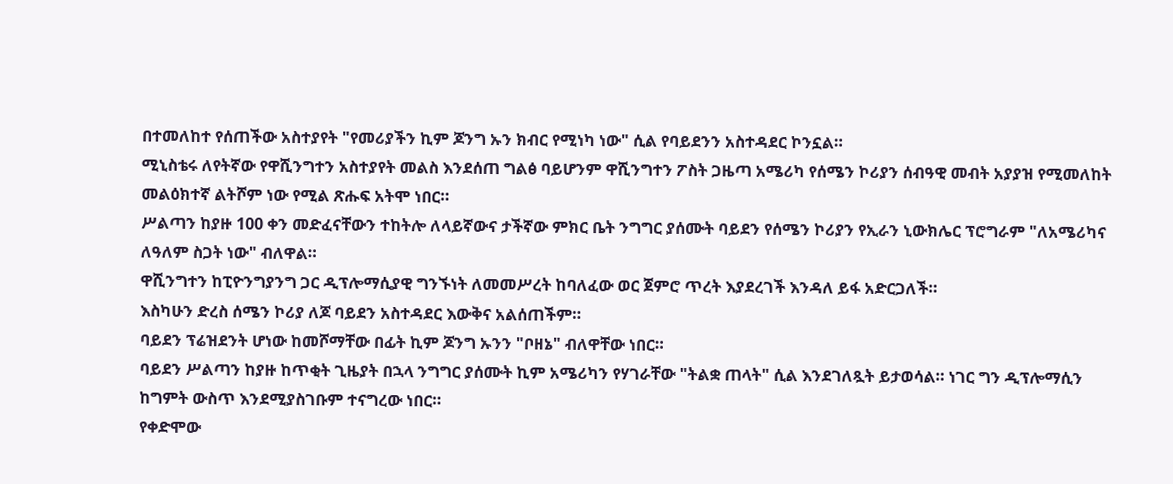በተመለከተ የሰጠችው አስተያየት "የመሪያችን ኪም ጆንግ ኡን ክብር የሚነካ ነው" ሲል የባይደንን አስተዳደር ኮንኗል።
ሚኒስቴሩ ለየትኛው የዋሺንግተን አስተያየት መልስ እንደሰጠ ግልፅ ባይሆንም ዋሺንግተን ፖስት ጋዜጣ አሜሪካ የሰሜን ኮሪያን ሰብዓዊ መብት አያያዝ የሚመለከት መልዕክተኛ ልትሾም ነው የሚል ጽሑፍ አትሞ ነበር።
ሥልጣን ከያዙ 100 ቀን መድፈናቸውን ተከትሎ ለላይኛውና ታችኛው ምክር ቤት ንግግር ያሰሙት ባይደን የሰሜን ኮሪያን የኢራን ኒውክሌር ፕሮግራም "ለአሜሪካና ለዓለም ስጋት ነው" ብለዋል።
ዋሺንግተን ከፒዮንግያንግ ጋር ዲፕሎማሲያዊ ግንኙነት ለመመሥረት ከባለፈው ወር ጀምሮ ጥረት እያደረገች እንዳለ ይፋ አድርጋለች።
እስካሁን ድረስ ሰሜን ኮሪያ ለጆ ባይደን አስተዳደር እውቅና አልሰጠችም።
ባይደን ፕሬዝደንት ሆነው ከመሾማቸው በፊት ኪም ጆንግ ኡንን "ቦዘኔ" ብለዋቸው ነበር።
ባይደን ሥልጣን ከያዙ ከጥቂት ጊዜያት በኋላ ንግግር ያሰሙት ኪም አሜሪካን የሃገራቸው "ትልቋ ጠላት" ሲል እንደገለጿት ይታወሳል። ነገር ግን ዲፕሎማሲን ከግምት ውስጥ እንደሚያስገቡም ተናግረው ነበር።
የቀድሞው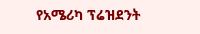የአሜሪካ ፕሬዝደንት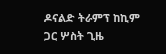ዶናልድ ትራምፕ ከኪም ጋር ሦስት ጊዜ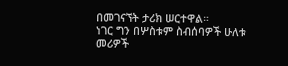በመገናኘት ታሪክ ሠርተዋል።
ነገር ግን በሦስቱም ስብሰባዎች ሁለቱ መሪዎች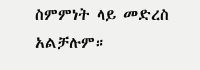ስምምነት ላይ መድረስ አልቻሉም።